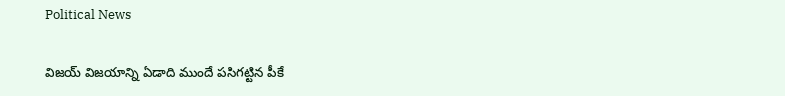Political News

విజయ్ విజయాన్ని ఏడాది ముందే పసిగట్టిన పీకే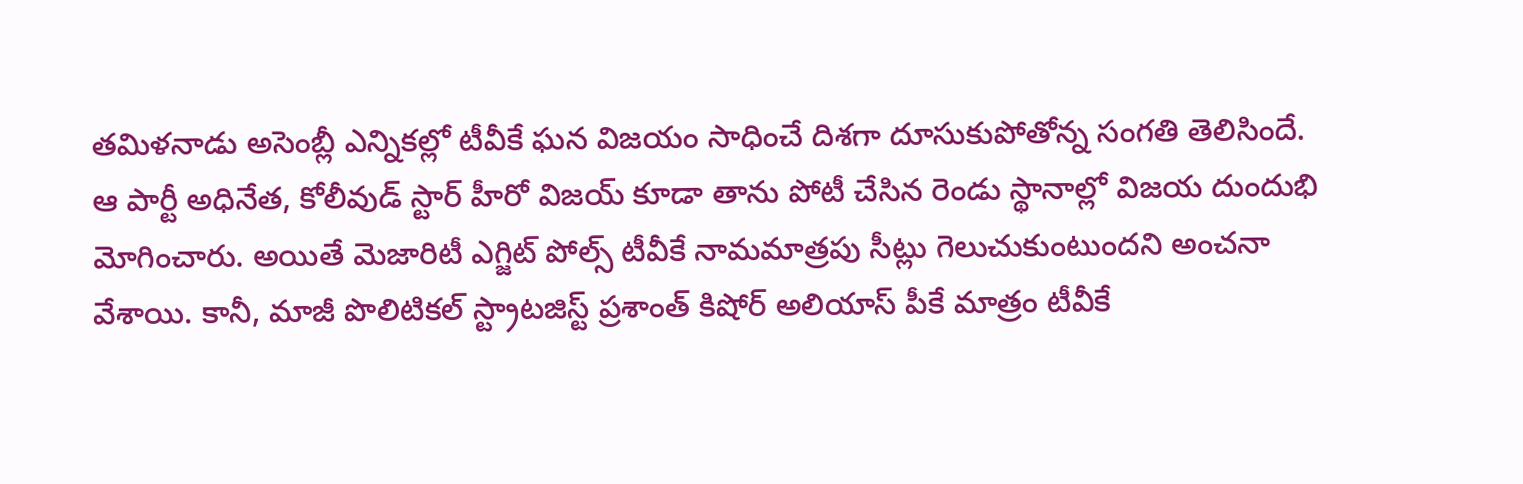తమిళనాడు అసెంబ్లీ ఎన్నికల్లో టీవీకే ఘన విజయం సాధించే దిశగా దూసుకుపోతోన్న సంగతి తెలిసిందే. ఆ పార్టీ అధినేత, కోలీవుడ్ స్టార్ హీరో విజయ్ కూడా తాను పోటీ చేసిన రెండు స్థానాల్లో విజయ దుందుభి మోగించారు. అయితే మెజారిటీ ఎగ్జిట్ పోల్స్ టీవీకే నామమాత్రపు సీట్లు గెలుచుకుంటుందని అంచనా వేశాయి. కానీ, మాజీ పొలిటికల్ స్ట్రాటజిస్ట్ ప్రశాంత్ కిషోర్ అలియాస్ పీకే మాత్రం టీవీకే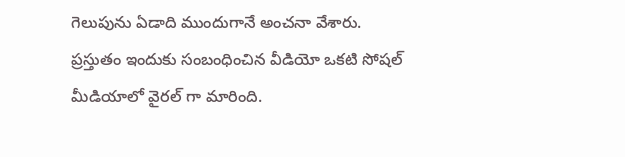గెలుపును ఏడాది ముందుగానే అంచనా వేశారు. ప్రస్తుతం ఇందుకు సంబంధించిన వీడియో ఒకటి సోషల్ మీడియాలో వైరల్ గా మారింది.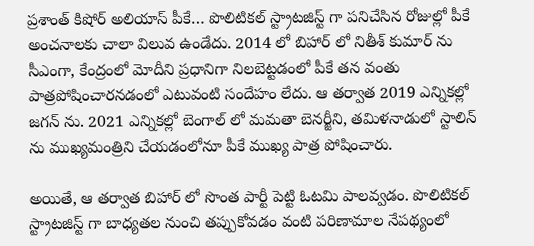ప్రశాంత్ కిషోర్ అలియాస్ పీకే… పొలిటికల్ స్ట్రాటజిస్ట్ గా పనిచేసిన రోజుల్లో పీకే అంచనాలకు చాలా విలువ ఉండేదు. 2014 లో బిహార్ లో నితీశ్ కుమార్ ను సీఎంగా, కేంద్రంలో మోదీని ప్రధానిగా నిలబెట్టడంలో పీకే తన వంతు పాత్రపోషించారనడంలో ఎటువంటి సందేహం లేదు. ఆ తర్వాత 2019 ఎన్నికల్లో జగన్ ను. 2021 ఎన్నికల్లో బెంగాల్ లో మమతా బెనర్జీని, తమిళనాడులో స్టాలిన్ ను ముఖ్యమంత్రిని చేయడంలోనూ పీకే ముఖ్య పాత్ర పోషించారు.

అయితే, ఆ తర్వాత బిహార్ లో సొంత పార్టీ పెట్టి ఓటమి పాలవ్వడం. పొలిటికల్ స్ట్రాటజిస్ట్ గా బాధ్యతల నుంచి తప్పుకోవడం వంటి పరిణామాల నేపథ్యంలో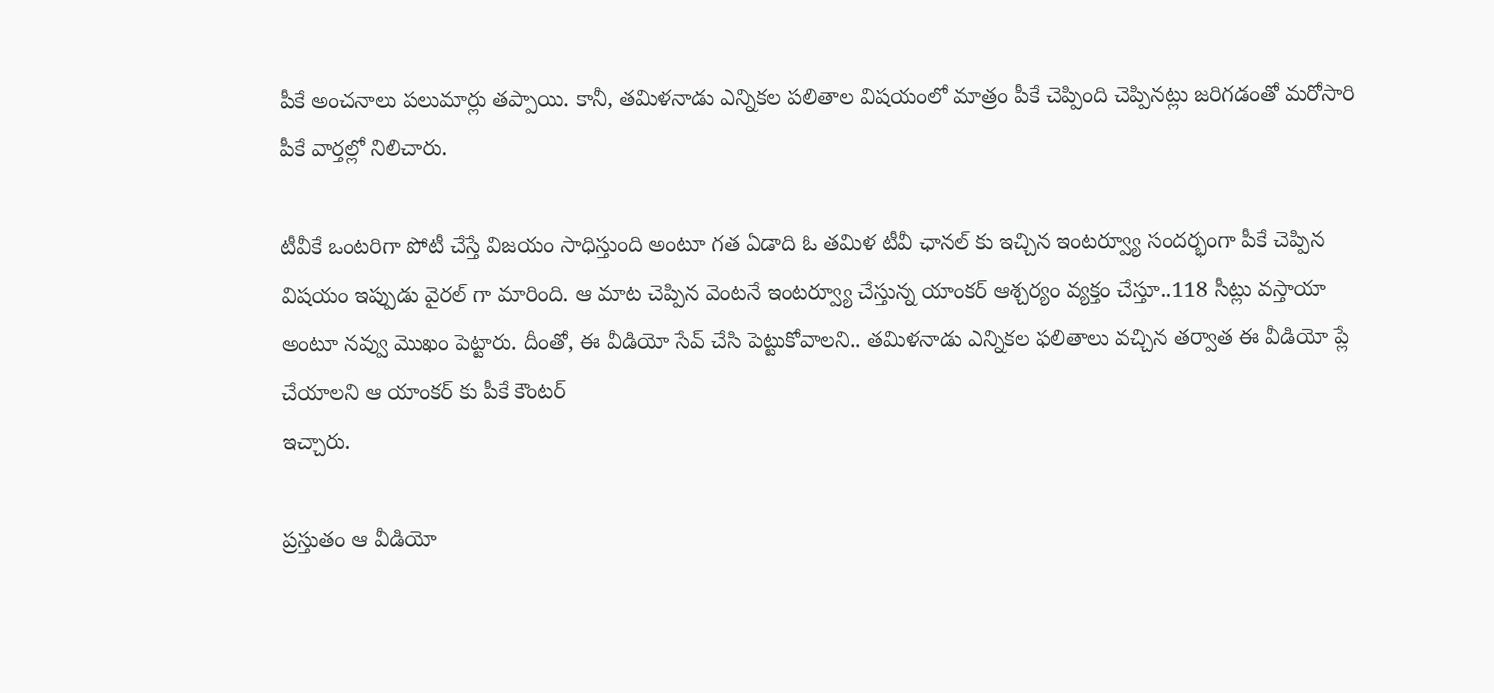పీకే అంచనాలు పలుమార్లు తప్పాయి. కానీ, తమిళనాడు ఎన్నికల పలితాల విషయంలో మాత్రం పీకే చెప్పింది చెప్పినట్లు జరిగడంతో మరోసారి పీకే వార్తల్లో నిలిచారు.

టీవీకే ఒంటరిగా పోటీ చేస్తే విజయం సాధిస్తుంది అంటూ గత ఏడాది ఓ తమిళ టీవీ ఛానల్ కు ఇచ్చిన ఇంటర్వ్యూ సందర్భంగా పీకే చెప్పిన విషయం ఇప్పుడు వైరల్ గా మారింది. ఆ మాట చెప్పిన వెంటనే ఇంటర్వ్యూ చేస్తున్న యాంకర్ ఆశ్చర్యం వ్యక్తం చేస్తూ..118 సీట్లు వస్తాయా అంటూ నవ్వు మొఖం పెట్టారు. దీంతో, ఈ వీడియో సేవ్ చేసి పెట్టుకోవాలని.. తమిళనాడు ఎన్నికల ఫలితాలు వచ్చిన తర్వాత ఈ వీడియో ప్లే చేయాలని ఆ యాంకర్ కు పీకే కౌంటర్
ఇచ్చారు.

ప్రస్తుతం ఆ వీడియో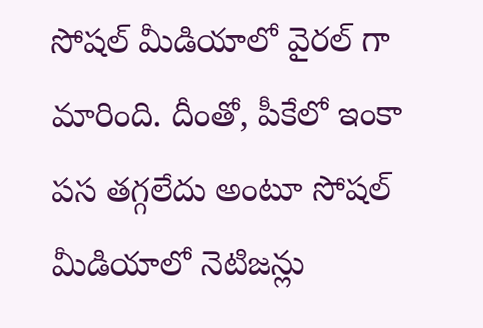సోషల్ మీడియాలో వైరల్ గా మారింది. దీంతో, పీకేలో ఇంకా పస తగ్గలేదు అంటూ సోషల్ మీడియాలో నెటిజన్లు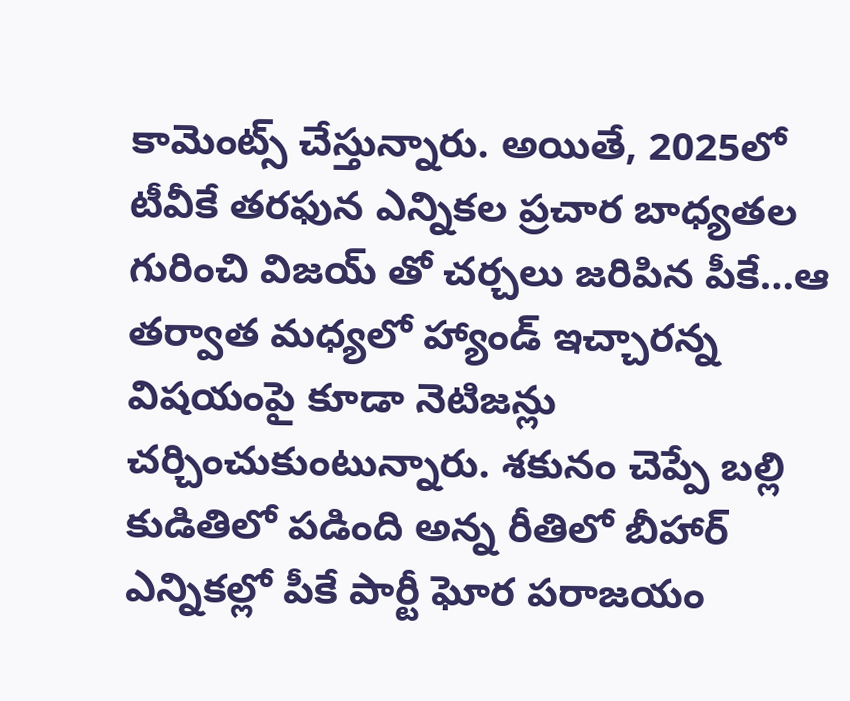కామెంట్స్ చేస్తున్నారు. అయితే, 2025లో టీవీకే తరఫున ఎన్నికల ప్రచార బాధ్యతల గురించి విజయ్ తో చర్చలు జరిపిన పీకే…ఆ తర్వాత మధ్యలో హ్యాండ్ ఇచ్చారన్న విషయంపై కూడా నెటిజన్లు చర్చించుకుంటున్నారు. శకునం చెప్పే బల్లి కుడితిలో పడింది అన్న రీతిలో బీహార్ ఎన్నికల్లో పీకే పార్టీ ఘోర పరాజయం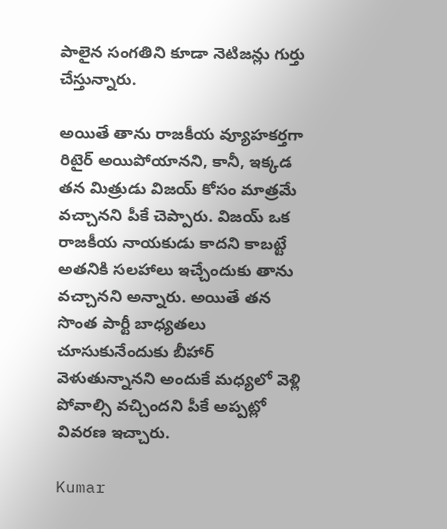పాలైన సంగతిని కూడా నెటిజన్లు గుర్తు చేస్తున్నారు.

అయితే తాను రాజకీయ వ్యూహకర్తగా రిటైర్ అయిపోయానని, కానీ, ఇక్కడ తన మిత్రుడు విజయ్ కోసం మాత్రమే వచ్చానని పీకే చెప్పారు. విజయ్ ఒక రాజకీయ నాయకుడు కాదని కాబట్టే అతనికి సలహాలు ఇచ్చేందుకు తాను వచ్చానని అన్నారు. అయితే తన సొంత పార్టీ బాధ్యతలు చూసుకునేందుకు బీహార్ వెళుతున్నానని అందుకే మధ్యలో వెళ్లి పోవాల్సి వచ్చిందని పీకే అప్పట్లో వివరణ ఇచ్చారు.

Kumar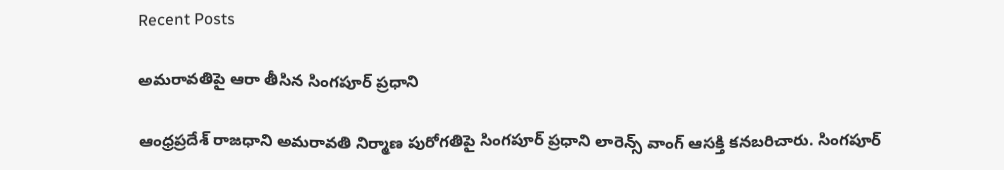Recent Posts

అమరావతిపై ఆరా తీసిన సింగపూర్ ప్రధాని

ఆంధ్రప్రదేశ్ రాజధాని అమరావతి నిర్మాణ పురోగతిపై సింగపూర్ ప్రధాని లారెన్స్ వాంగ్‌ ఆసక్తి కనబరిచారు. సింగపూర్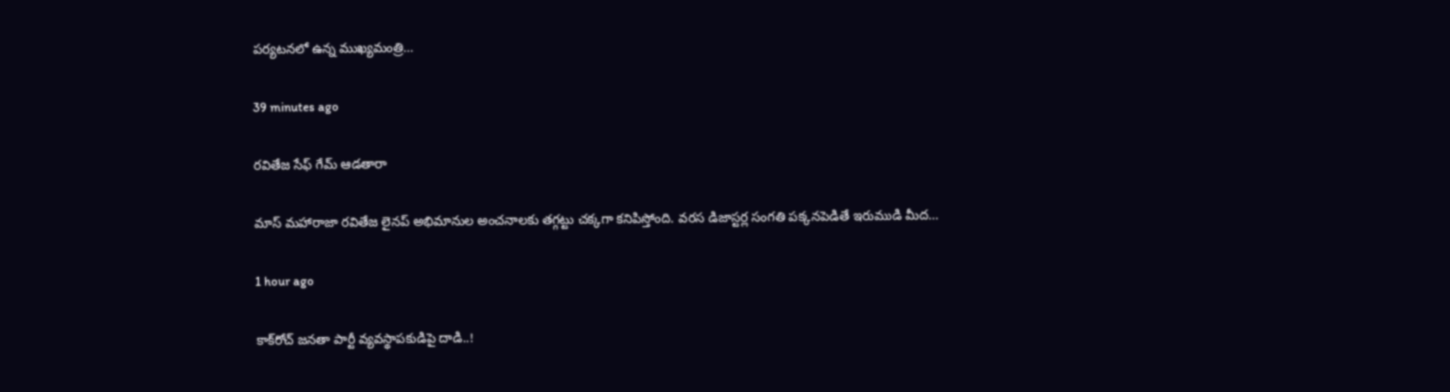పర్యటనలో ఉన్న ముఖ్యమంత్రి…

39 minutes ago

రవితేజ సేఫ్ గేమ్ ఆడతారా

మాస్ మహారాజా రవితేజ లైనప్ అభిమానుల అంచనాలకు తగ్గట్టు చక్కగా కనిపిస్తోంది. వరస డిజాస్టర్ల సంగతి పక్కనపెడితే ఇరుముడి మీద…

1 hour ago

కాక్‌రోచ్ జనతా పార్టీ వ్యవస్థాపకుడిపై దాడి..!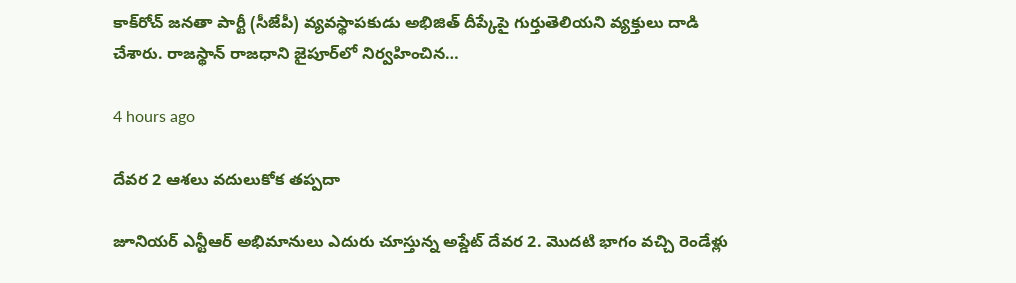కాక్‌రోచ్ జనతా పార్టీ (సీజేపీ) వ్యవస్థాపకుడు అభిజిత్ దీప్కేపై గుర్తుతెలియని వ్యక్తులు దాడి చేశారు. రాజస్థాన్ రాజధాని జైపూర్‌లో నిర్వహించిన…

4 hours ago

దేవర 2 ఆశలు వదులుకోక తప్పదా

జూనియర్ ఎన్టీఆర్ అభిమానులు ఎదురు చూస్తున్న అప్డేట్ దేవర 2. మొదటి భాగం వచ్చి రెండేళ్లు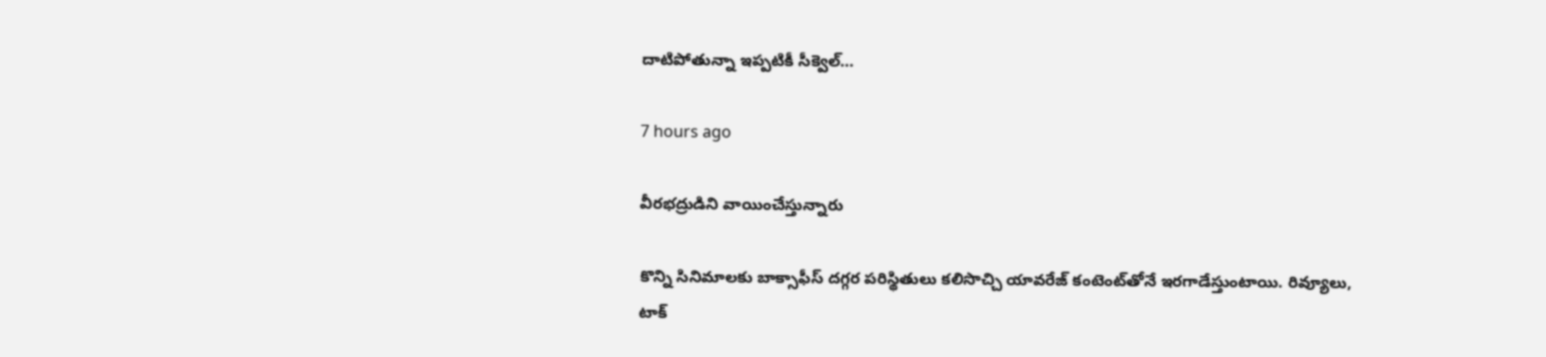దాటిపోతున్నా ఇప్పటికీ సీక్వెల్…

7 hours ago

వీరభద్రుడిని వాయించేస్తున్నారు

కొన్ని సినిమాలకు బాక్సాఫీస్ దగ్గర పరిస్థితులు కలిసొచ్చి యావరేజ్ కంటెంట్‌తోనే ఇరగాడేస్తుంటాయి. రివ్యూలు, టాక్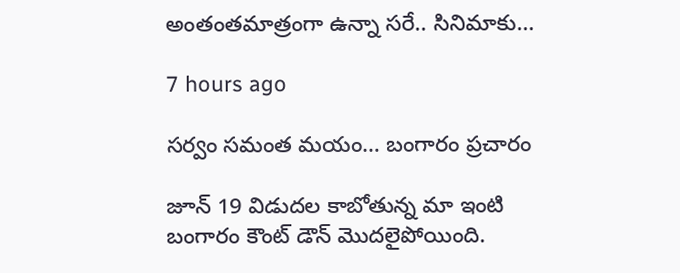అంతంతమాత్రంగా ఉన్నా సరే.. సినిమాకు…

7 hours ago

సర్వం సమంత మయం… బంగారం ప్రచారం

జూన్ 19 విడుదల కాబోతున్న మా ఇంటి బంగారం కౌంట్ డౌన్ మొదలైపోయింది.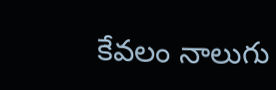కేవలం నాలుగు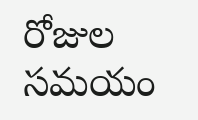రోజుల సమయం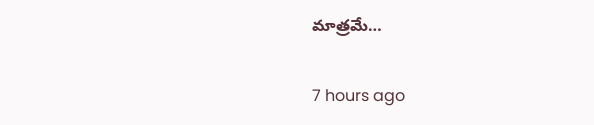మాత్రమే…

7 hours ago